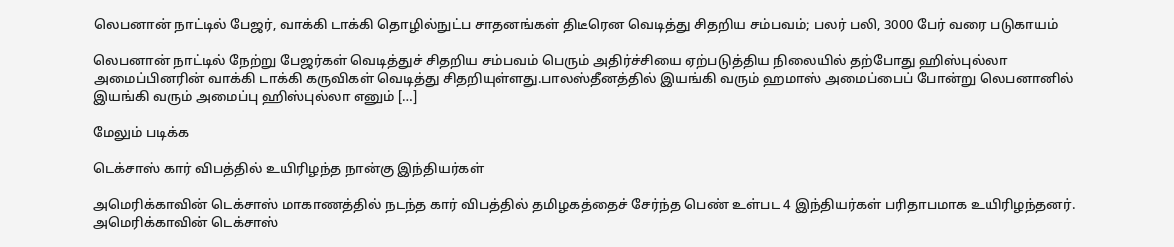லெபனான் நாட்டில் பேஜர், வாக்கி டாக்கி தொழில்நுட்ப சாதனங்கள் திடீரென வெடித்து சிதறிய சம்பவம்; பலர் பலி, 3000 பேர் வரை படுகாயம்

லெபனான் நாட்டில் நேற்று பேஜர்கள் வெடித்துச் சிதறிய சம்பவம் பெரும் அதிர்ச்சியை ஏற்படுத்திய நிலையில் தற்போது ஹிஸ்புல்லா அமைப்பினரின் வாக்கி டாக்கி கருவிகள் வெடித்து சிதறியுள்ளது.பாலஸ்தீனத்தில் இயங்கி வரும் ஹமாஸ் அமைப்பைப் போன்று லெபனானில் இயங்கி வரும் அமைப்பு ஹிஸ்புல்லா எனும் […]

மேலும் படிக்க

டெக்சாஸ் கார் விபத்தில் உயிரிழந்த நான்கு இந்தியர்கள்

அமெரிக்காவின் டெக்சாஸ் மாகாணத்தில் நடந்த கார் விபத்தில் தமிழகத்தைச் சேர்ந்த பெண் உள்பட 4 இந்தியர்கள் பரிதாபமாக உயிரிழந்தனர். அமெரிக்காவின் டெக்சாஸ்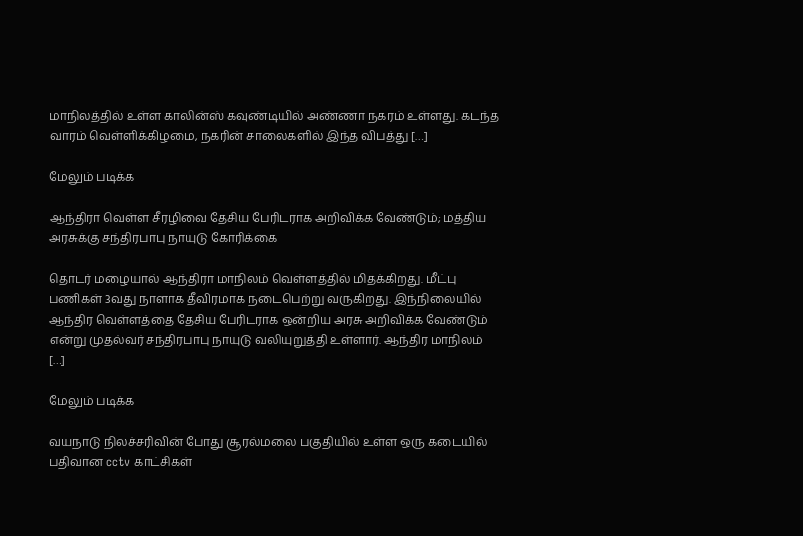மாநிலத்தில் உள்ள காலின்ஸ் கவுண்டியில் அண்ணா நகரம் உள்ளது. கடந்த வாரம் வெள்ளிக்கிழமை, நகரின் சாலைகளில் இந்த விபத்து […]

மேலும் படிக்க

ஆந்திரா வெள்ள சீரழிவை தேசிய பேரிடராக அறிவிக்க வேண்டும்; மத்திய அரசுக்கு சந்திரபாபு நாயுடு கோரிக்கை

தொடர் மழையால் ஆந்திரா மாநிலம் வெள்ளத்தில் மிதக்கிறது. மீட்பு பணிகள் 3வது நாளாக தீவிரமாக நடைபெற்று வருகிறது. இந்நிலையில் ஆந்திர வெள்ளத்தை தேசிய பேரிடராக ஒன்றிய அரசு அறிவிக்க வேண்டும் என்று முதல்வர் சந்திரபாபு நாயுடு வலியுறுத்தி உள்ளார். ஆந்திர மாநிலம் […]

மேலும் படிக்க

வயநாடு நிலச்சரிவின் போது சூரல்மலை பகுதியில் உள்ள ஒரு கடையில் பதிவான cctv காட்சிகள்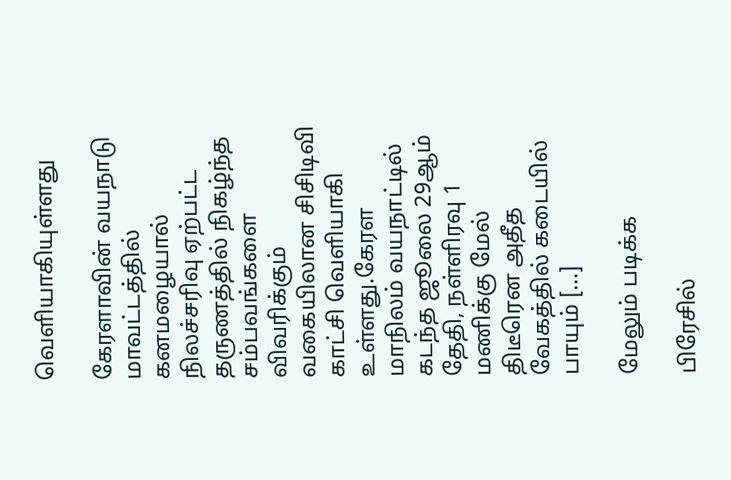வெளியாகியுள்ளது

கேரளாவின் வயநாடு மாவட்டத்தில் கனமழையால் நிலச்சரிவு ஏற்பட்ட தருணத்தில் நிகழ்ந்த சம்பவங்களை விவரிக்கும் வகையிலான சிசிடிவி காட்சி வெளியாகி உள்ளது.கேரள மாநிலம் வயநாட்டில் கடந்த ஜூலை 29ஆம் தேதி, நள்ளிரவு 1 மணிக்கு மேல் திடீரென அதீத வேகத்தில் கடையில் பாயும் […]

மேலும் படிக்க

பிரேசில்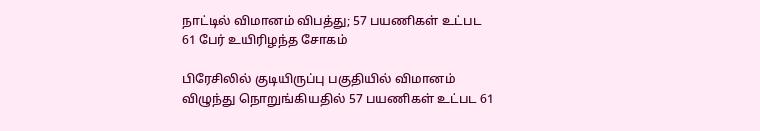நாட்டில் விமானம் விபத்து; 57 பயணிகள் உட்பட 61 பேர் உயிரிழந்த சோகம்

பிரேசிலில் குடியிருப்பு பகுதியில் விமானம் விழுந்து நொறுங்கியதில் 57 பயணிகள் உட்பட 61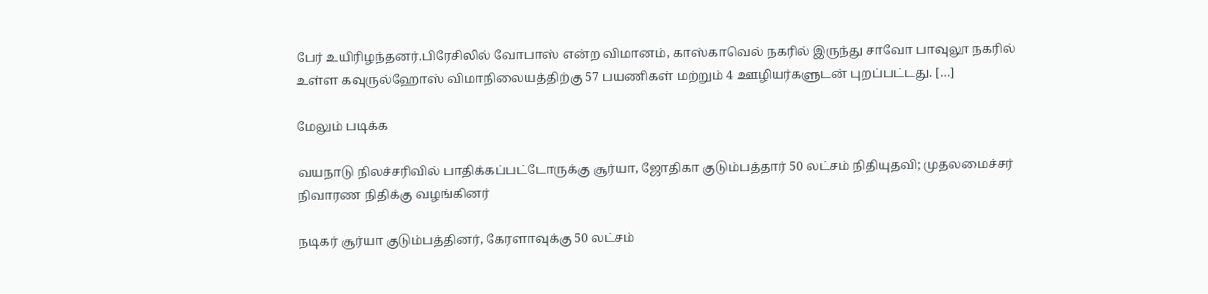பேர் உயிரிழந்தனர்.பிரேசிலில் வோபாஸ் என்ற விமானம், காஸ்காவெல் நகரில் இருந்து சாவோ பாவுலூ நகரில் உள்ள கவுருல்ஹோஸ் விமாநிலையத்திற்கு 57 பயணிகள் மற்றும் 4 ஊழியர்களுடன் புறப்பட்டது. […]

மேலும் படிக்க

வயநாடு நிலச்சரிவில் பாதிக்கப்பட்டோருக்கு சூர்யா, ஜோதிகா குடும்பத்தார் 50 லட்சம் நிதியுதவி; முதலமைச்சர் நிவாரண நிதிக்கு வழங்கினர்

நடிகர் சூர்யா குடும்பத்தினர், கேரளாவுக்கு 50 லட்சம்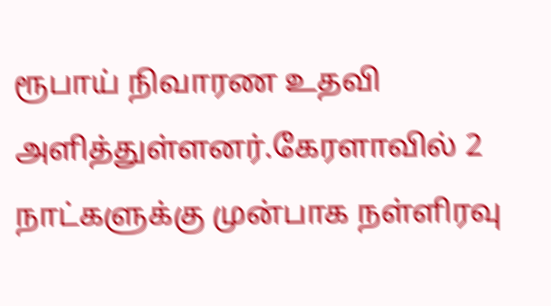ரூபாய் நிவாரண உதவி அளித்துள்ளனர்.கேரளாவில் 2 நாட்களுக்கு முன்பாக நள்ளிரவு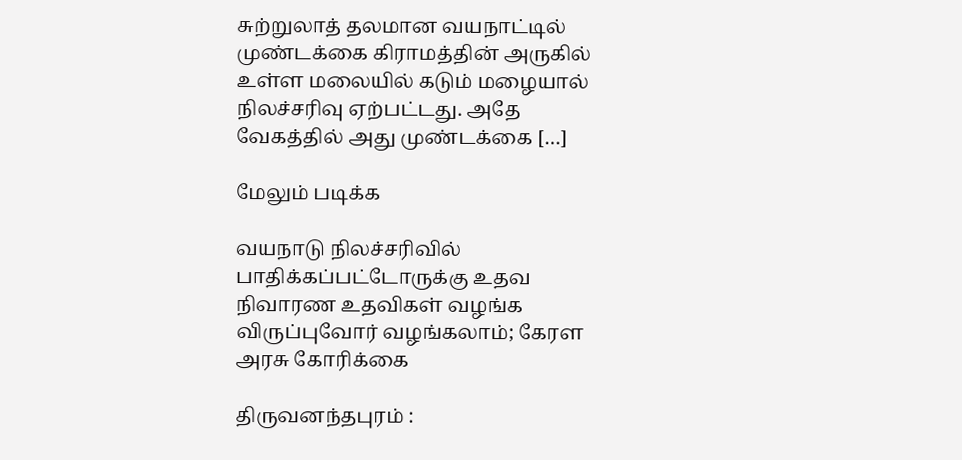சுற்றுலாத் தலமான வயநாட்டில் முண்டக்கை கிராமத்தின் அருகில் உள்ள மலையில் கடும் மழையால் நிலச்சரிவு ஏற்பட்டது. அதே வேகத்தில் அது முண்டக்கை […]

மேலும் படிக்க

வயநாடு நிலச்சரிவில் பாதிக்கப்பட்டோருக்கு உதவ நிவாரண உதவிகள் வழங்க விருப்புவோர் வழங்கலாம்; கேரள அரசு கோரிக்கை

திருவனந்தபுரம் :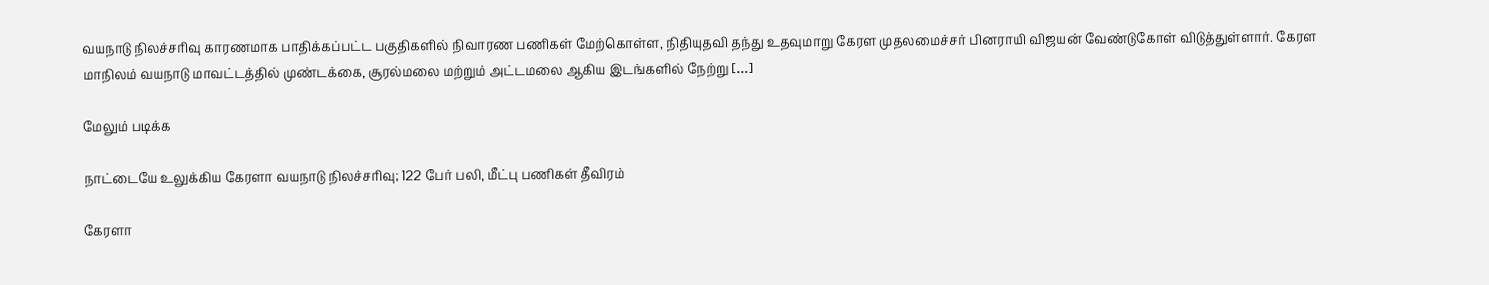வயநாடு நிலச்சரிவு காரணமாக பாதிக்கப்பட்ட பகுதிகளில் நிவாரண பணிகள் மேற்கொள்ள, நிதியுதவி தந்து உதவுமாறு கேரள முதலமைச்சர் பினராயி விஜயன் வேண்டுகோள் விடுத்துள்ளார். கேரள மாநிலம் வயநாடு மாவட்டத்தில் முண்டக்கை, சூரல்மலை மற்றும் அட்டமலை ஆகிய இடங்களில் நேற்று […]

மேலும் படிக்க

நாட்டையே உலுக்கிய கேரளா வயநாடு நிலச்சரிவு; 122 பேர் பலி, மீட்பு பணிகள் தீவிரம்

கேரளா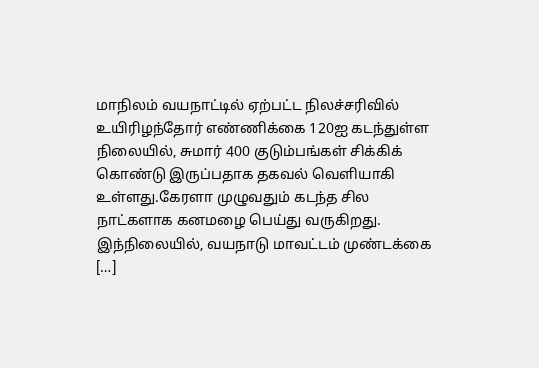மாநிலம் வயநாட்டில் ஏற்பட்ட நிலச்சரிவில் உயிரிழந்தோர் எண்ணிக்கை 120ஐ கடந்துள்ள நிலையில், சுமார் 400 குடும்பங்கள் சிக்கிக் கொண்டு இருப்பதாக தகவல் வெளியாகி உள்ளது.கேரளா முழுவதும் கடந்த சில நாட்களாக கனமழை பெய்து வருகிறது. இந்நிலையில், வயநாடு மாவட்டம் முண்டக்கை […]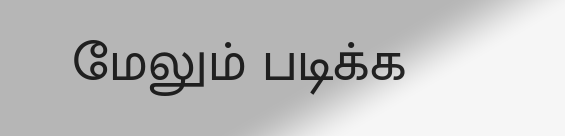மேலும் படிக்க